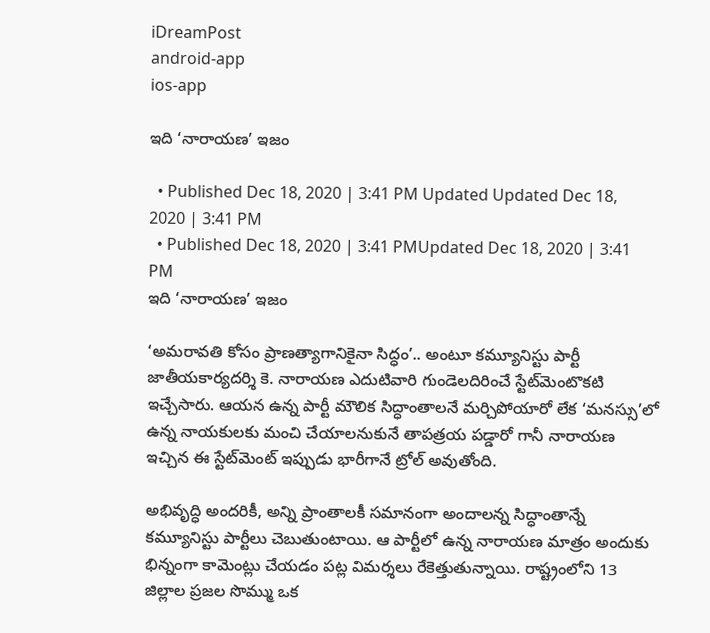iDreamPost
android-app
ios-app

ఇది ‘నారాయణ’ ఇజం

  • Published Dec 18, 2020 | 3:41 PM Updated Updated Dec 18, 2020 | 3:41 PM
  • Published Dec 18, 2020 | 3:41 PMUpdated Dec 18, 2020 | 3:41 PM
ఇది ‘నారాయణ’ ఇజం

‘అమరావతి కోసం ప్రాణత్యాగానికైనా సిద్ధం’.. అంటూ కమ్యూనిస్టు పార్టీ జాతీయకార్యదర్శి కె. నారాయణ ఎదుటివారి గుండెలదిరించే స్టేట్‌మెంటొకటి ఇచ్చేసారు. ఆయన ఉన్న పార్టీ మౌలిక సిద్ధాంతాలనే మర్చిపోయారో లేక ‘మనస్సు’లో ఉన్న నాయకులకు మంచి చేయాలనుకునే తాపత్రయ పడ్డారో గానీ నారాయణ ఇచ్చిన ఈ స్టేట్‌మెంట్‌ ఇప్పుడు భారీగానే ట్రోల్‌ అవుతోంది.

అభివృద్ధి అందరికీ, అన్ని ప్రాంతాలకీ సమానంగా అందాలన్న సిద్ధాంతాన్నే కమ్యూనిస్టు పార్టీలు చెబుతుంటాయి. ఆ పార్టీలో ఉన్న నారాయణ మాత్రం అందుకు భిన్నంగా కామెంట్లు చేయడం పట్ల విమర్శలు రేకెత్తుతున్నాయి. రాష్ట్రంలోని 13 జిల్లాల ప్రజల సొమ్ము ఒక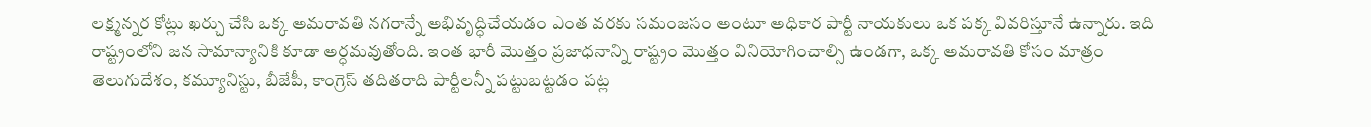లక్ష్మన్నర కోట్లు ఖర్చు చేసి ఒక్క అమరావతి నగరాన్నే అభివృద్ధిచేయడం ఎంత వరకు సమంజసం అంటూ అధికార పార్టీ నాయకులు ఒక పక్క వివరిస్తూనే ఉన్నారు. ఇది రాష్ట్రంలోని జన సామాన్యానికి కూడా అర్ధమవుతోంది. ఇంత భారీ మొత్తం ప్రజాధనాన్ని రాష్ట్రం మొత్తం వినియోగించాల్సి ఉండగా, ఒక్క అమరావతి కోసం మాత్రం తెలుగుదేశం, కమ్యూనిస్టు, బీజేపీ, కాంగ్రెస్‌ తదితరాది పార్టీలన్నీ పట్టుబట్టడం పట్ల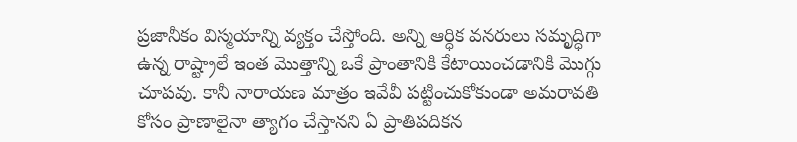ప్రజానీకం విస్మయాన్ని వ్యక్తం చేస్తోంది. అన్ని ఆర్ధిక వనరులు సమృద్ధిగా ఉన్న రాష్ట్రాలే ఇంత మొత్తాన్ని ఒకే ప్రాంతానికి కేటాయించడానికి మొగ్గు చూపవు. కానీ నారాయణ మాత్రం ఇవేవీ పట్టించుకోకుండా అమరావతి కోసం ప్రాణాలైనా త్యాగం చేస్తానని ఏ ప్రాతిపదికన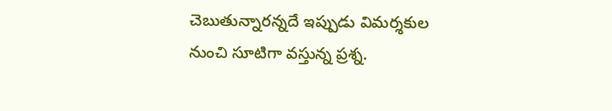చెబుతున్నారన్నదే ఇప్పుడు విమర్శకుల నుంచి సూటిగా వస్తున్న ప్రశ్న.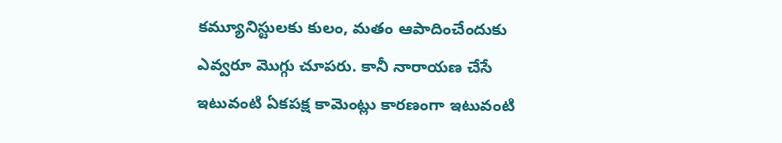కమ్యూనిస్టులకు కులం, మతం ఆపాదించేందుకు ఎవ్వరూ మొగ్గు చూపరు. కానీ నారాయణ చేసే ఇటువంటి ఏకపక్ష కామెంట్లు కారణంగా ఇటువంటి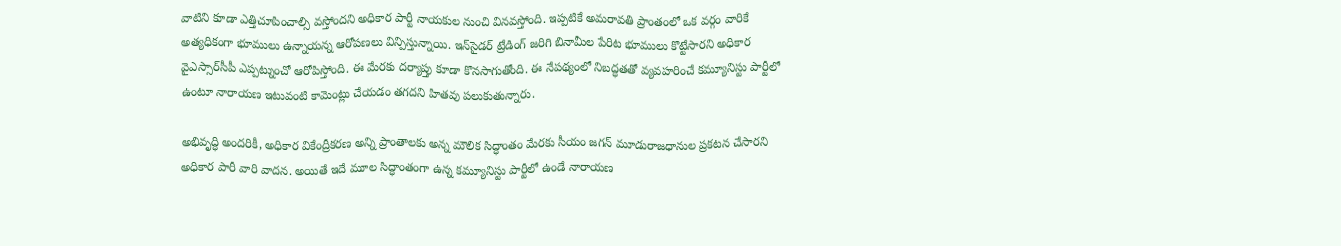వాటిని కూడా ఎత్తిచూపించాల్సి వస్తోందని అధికార పార్టీ నాయకుల నుంచి వినవస్తోంది. ఇప్పటికే అమరావతి ప్రాంతంలో ఒక వర్గం వారికే అత్యధికంగా భూములు ఉన్నాయన్న ఆరోపణలు విన్పిస్తున్నాయి. ఇన్‌సైడర్‌ ట్రేడింగ్‌ జరిగి బినామీల పేరిట భూములు కొట్టేసారని అధికార వైఎస్సార్‌సీపీ ఎప్పట్నుంచో ఆరోపిస్తోంది. ఈ మేరకు దర్యాప్తు కూడా కొనసాగుతోంది. ఈ నేపథ్యంలో నిబద్ధతతో వ్యవహరించే కమ్యూనిస్టు పార్టీలో ఉంటూ నారాయణ ఇటువంటి కామెంట్లు చేయడం తగదని హితవు పలుకుతున్నారు.

అభివృద్ధి అందరికీ, అధికార వికేంద్రీకరణ అన్ని ప్రాంతాలకు అన్న మౌలిక సిద్ధాంతం మేరకు సీయం జగన్‌ మూడురాజధానుల ప్రకటన చేసారని అధికార పారీ వారి వాదన. అయితే ఇదే మూల సిద్ధాంతంగా ఉన్న కమ్యూనిస్టు పార్టీలో ఉండే నారాయణ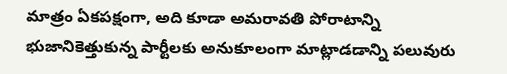మాత్రం ఏకపక్షంగా, అది కూడా అమరావతి పోరాటాన్ని భుజానికెత్తుకున్న పార్టీలకు అనుకూలంగా మాట్లాడడాన్ని పలువురు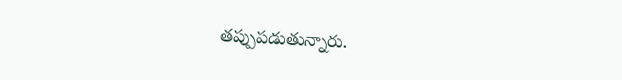తప్పుపడుతున్నారు.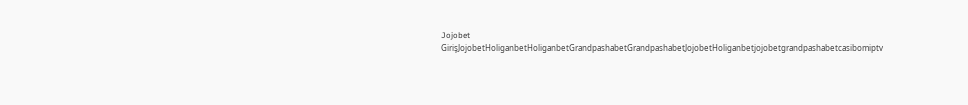Jojobet GirişJojobetHoliganbetHoliganbetGrandpashabetGrandpashabetJojobetHoliganbetjojobetgrandpashabetcasibomiptv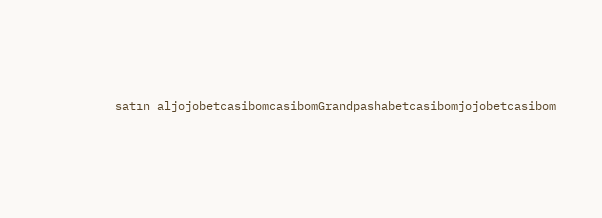satın aljojobetcasibomcasibomGrandpashabetcasibomjojobetcasibom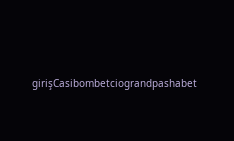girişCasibombetciograndpashabet